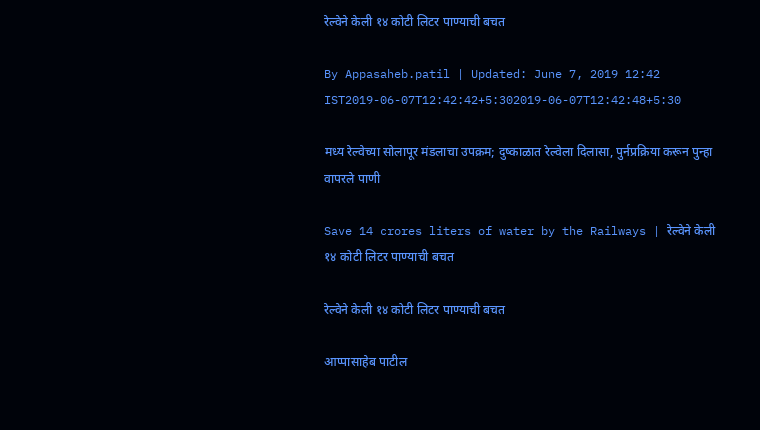रेल्वेने केली १४ कोटी लिटर पाण्याची बचत

By Appasaheb.patil | Updated: June 7, 2019 12:42 IST2019-06-07T12:42:42+5:302019-06-07T12:42:48+5:30

मध्य रेल्वेच्या सोलापूर मंडलाचा उपक्रम; दुष्काळात रेल्वेला दिलासा, पुर्नप्रक्रिया करून पुन्हा वापरले पाणी

Save 14 crores liters of water by the Railways | रेल्वेने केली १४ कोटी लिटर पाण्याची बचत

रेल्वेने केली १४ कोटी लिटर पाण्याची बचत

आप्पासाहेब पाटील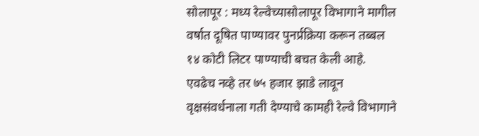सोलापूर : मध्य रेल्वेच्यासोलापूर विभागाने मागील वर्षात दूषित पाण्यावर पुनर्प्रक्रिया करून तब्बल १४ कोटी लिटर पाण्याची बचत केली आहे. एवढेच नव्हे तर ७५ हजार झाडे लावून वृक्षसंवर्धनाला गती देण्याचे कामही रेल्वे विभागाने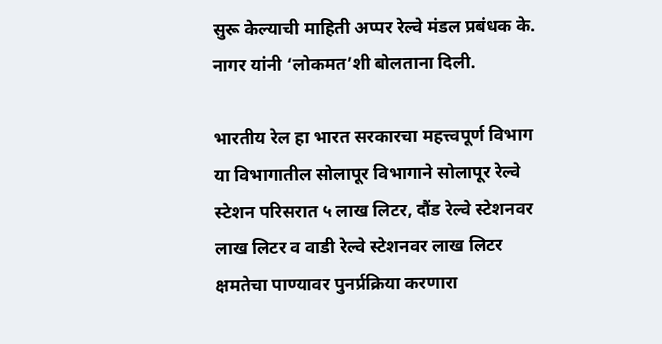सुरू केल्याची माहिती अप्पर रेल्वे मंडल प्रबंधक के. नागर यांनी ‘लोकमत’शी बोलताना दिली.

भारतीय रेल हा भारत सरकारचा महत्त्वपूर्ण विभाग या विभागातील सोलापूर विभागाने सोलापूर रेल्वे स्टेशन परिसरात ५ लाख लिटर, दौंड रेल्वे स्टेशनवर लाख लिटर व वाडी रेल्वे स्टेशनवर लाख लिटर क्षमतेचा पाण्यावर पुनर्प्रक्रिया करणारा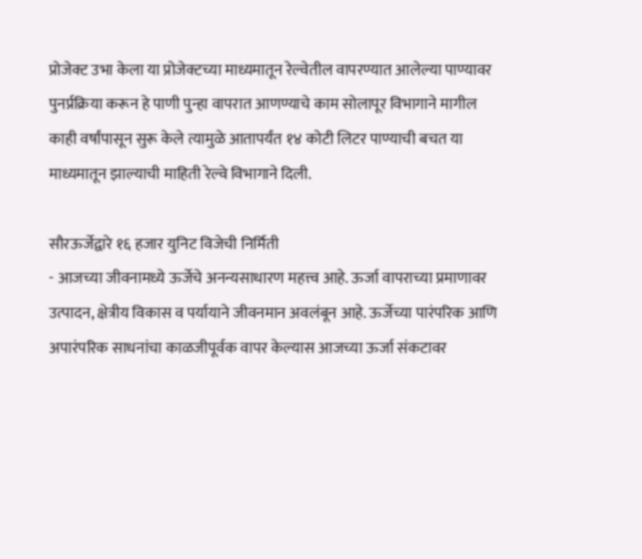प्रोजेक्ट उभा केला या प्रोजेक्टच्या माध्यमातून रेल्वेतील वापरण्यात आलेल्या पाण्यावर पुनर्प्रक्रिया करून हे पाणी पुन्हा वापरात आणण्याचे काम सोलापूर विभागाने मागील काही वर्षांपासून सुरू केले त्यामुळे आतापर्यंत १४ कोटी लिटर पाण्याची बचत या माध्यमातून झाल्याची माहिती रेल्वे विभागाने दिली.

सौरऊर्जेद्वारे १६ हजार युनिट विजेची निर्मिती
- आजच्या जीवनामध्ये ऊर्जेचे अनन्यसाधारण महत्त्व आहे. ऊर्जा वापराच्या प्रमाणावर उत्पादन, क्षेत्रीय विकास व पर्यायाने जीवनमान अवलंबून आहे. ऊर्जेच्या पारंपरिक आणि अपारंपरिक साधनांचा काळजीपूर्वक वापर केल्यास आजच्या ऊर्जा संकटावर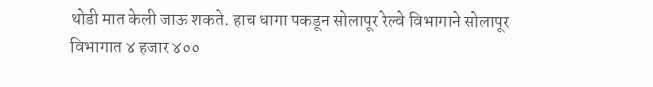थोडी मात केली जाऊ शकते. हाच धागा पकडून सोलापूर रेल्वे विभागाने सोलापूर विभागात ४ हजार ४००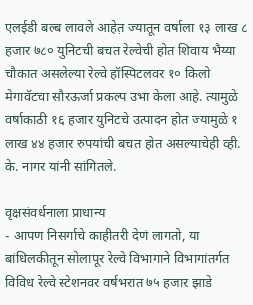एलईडी बल्ब लावले आहेत़ ज्यातून वर्षाला १३ लाख ८ हजार ७८० युनिटची बचत रेल्वेची होत शिवाय भैय्या चौकात असलेल्या रेल्वे हॉस्पिटलवर १० किलो मेगावॅटचा सौरऊर्जा प्रकल्प उभा केला आहे. त्यामुळे वर्षाकाठी १६ हजार युनिटचे उत्पादन होत ज्यामुळे १ लाख ४४ हजार रुपयांची बचत होत असल्याचेही व्ही. के. नागर यांनी सांगितले.

वृक्षसंवर्धनाला प्राधान्य
- आपण निसर्गाचे काहीतरी देणं लागतो, या बांधिलकीतून सोलापूर रेल्वे विभागाने विभागांतर्गत विविध रेल्वे स्टेशनवर वर्षभरात ७५ हजार झाडे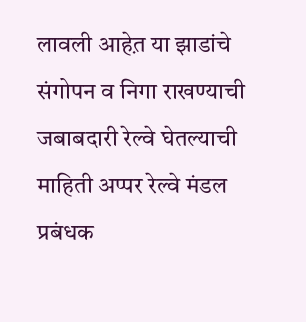लावली आहेत़ या झाडांचे संगोपन व निगा राखण्याची जबाबदारी रेल्वे घेतल्याची माहिती अप्पर रेल्वे मंडल प्रबंधक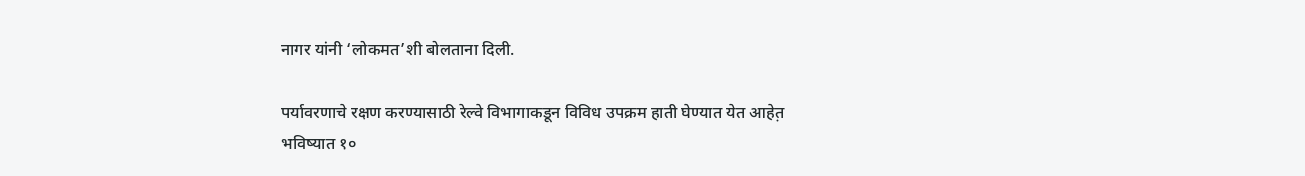नागर यांनी ‘लोकमत’शी बोलताना दिली.

पर्यावरणाचे रक्षण करण्यासाठी रेल्वे विभागाकडून विविध उपक्रम हाती घेण्यात येत आहेत़ भविष्यात १०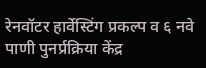रेनवॉटर हार्वेस्टिंग प्रकल्प व ६ नवे पाणी पुनर्प्रक्रिया केंद्र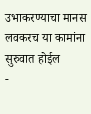उभाकरण्याचा मानस लवकरच या कामांना सुरुवात होईल
-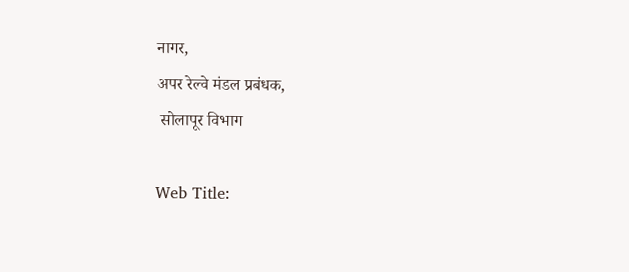नागर,
अपर रेल्वे मंडल प्रबंधक,
 सोलापूर विभाग

Web Title: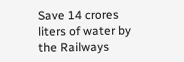Save 14 crores liters of water by the Railways